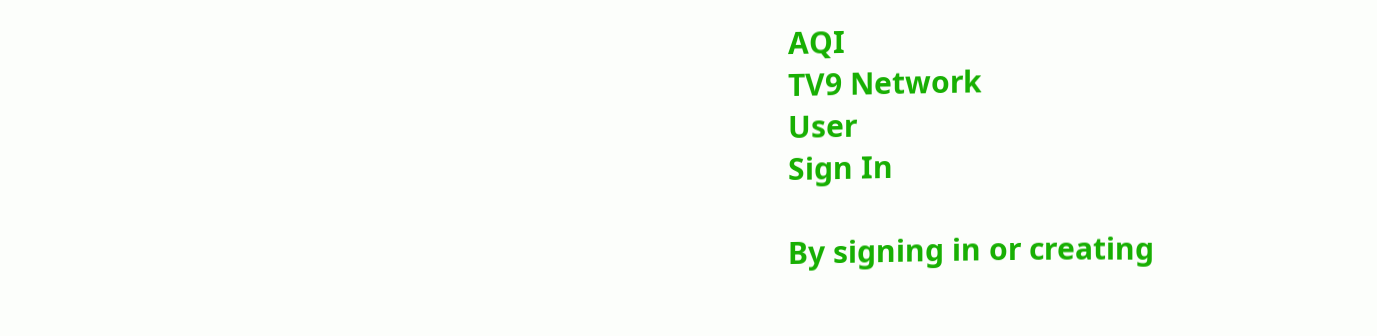AQI
TV9 Network
User
Sign In

By signing in or creating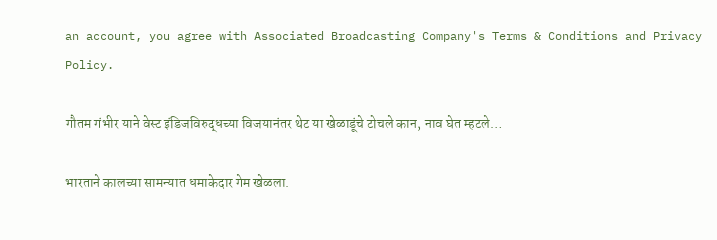an account, you agree with Associated Broadcasting Company's Terms & Conditions and Privacy Policy.

गौतम गंभीर याने वेस्ट इंडिजविरुद्धच्या विजयानंतर थेट या खेळाडूंचे टोचले कान, नाव घेत म्हटले…

भारताने कालच्या सामन्यात धमाकेदार गेम खेळला.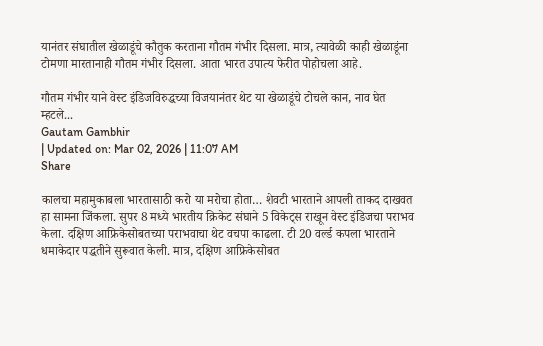यानंतर संघातील खेळाडूंचे कौतुक करताना गौतम गंभीर दिसला. मात्र, त्यावेळी काही खेळाडूंना टोमणा मारतानाही गौतम गंभीर दिसला. आता भारत उपात्य फेरीत पोहोचला आहे.

गौतम गंभीर याने वेस्ट इंडिजविरुद्धच्या विजयानंतर थेट या खेळाडूंचे टोचले कान, नाव घेत म्हटले...
Gautam Gambhir
| Updated on: Mar 02, 2026 | 11:07 AM
Share

कालचा महामुकाबला भारतासाठी करो या मरोचा होता… शेवटी भारताने आपली ताकद दाखवत हा सामना जिंकला. सुपर 8 मध्ये भारतीय क्रिकेट संघाने 5 विकेट्स राखून वेस्ट इंडिजचा पराभव केला. दक्षिण आफ्रिकेसोबतच्या पराभवाचा थेट वचपा काढला. टी 20 वर्ल्ड कपला भारताने धमाकेदार पद्धतीने सुरूवात केली. मात्र, दक्षिण आफ्रिकेसोबत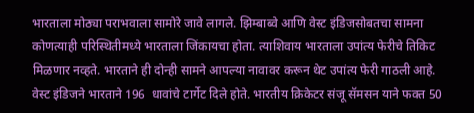भारताला मोठ्या पराभवाला सामोरे जावे लागले. झिम्बाब्वे आणि वेस्ट इंडिजसोबतचा सामना कोणत्याही परिस्थितीमध्ये भारताला जिंकायचा होता. त्याशिवाय भारताला उपांत्य फेरीचे तिकिट मिळणार नव्हते. भारताने ही दोन्ही सामने आपल्या नावावर करून थेट उपांत्य फेरी गाठली आहे. वेस्ट इंडिजने भारताने 196  धावांचे टार्गेट दिले होते. भारतीय क्रिकेटर संजू सॅमसन याने फक्त 50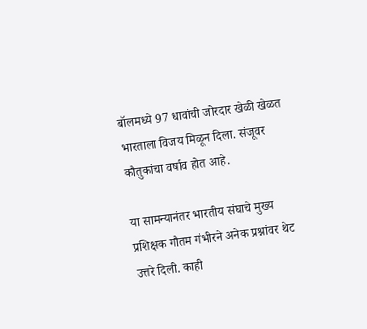बॉलमध्ये 97 धावांची जोरदार खेळी खेळत भारताला विजय मिळून दिला. संजूवर कौतुकांचा वर्षाव होत आहे.

या सामन्यानंतर भारतीय संघाचे मुख्य प्रशिक्षक गौतम गंभीरने अनेक प्रश्नांवर थेट उत्तरे दिली. काही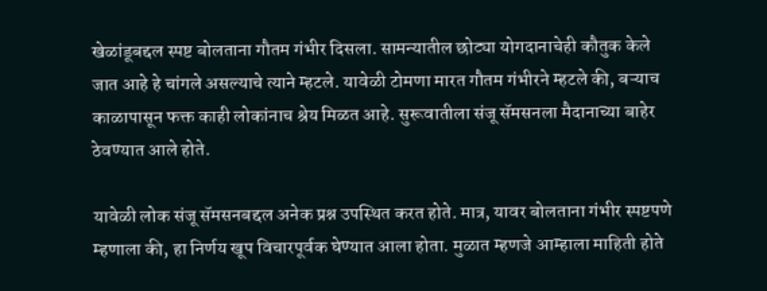खेळांडूबद्दल स्पष्ट बोलताना गौतम गंभीर दिसला. सामन्यातील छोट्या योगदानाचेही कौतुक केले जात आहे हे चांगले असल्याचे त्याने म्हटले. यावेळी टोमणा मारत गौतम गंभीरने म्हटले की, बऱ्याच काळापासून फक्त काही लोकांनाच श्रेय मिळत आहे. सुरूवातीला संजू सॅमसनला मैदानाच्या बाहेर ठेवण्यात आले होते.

यावेळी लोक संजू सॅमसनबद्दल अनेक प्रश्न उपस्थित करत होते. मात्र, यावर बोलताना गंभीर स्पष्टपणे म्हणाला की, हा निर्णय खूप विचारपूर्वक घेण्यात आला होता. मुळात म्हणजे आम्हाला माहिती होते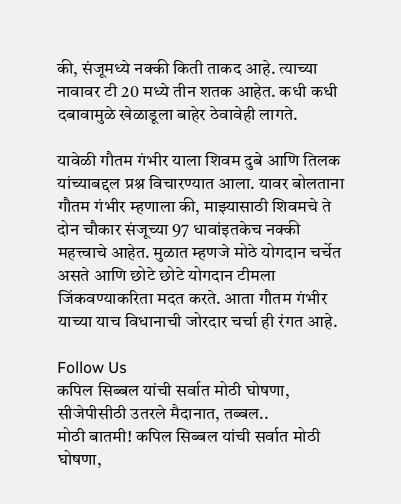की, संजूमध्ये नक्की किती ताकद आहे. त्याच्या नावावर टी 20 मध्ये तीन शतक आहेत. कधी कधी दबावामुळे खेळाडूला बाहेर ठेवावेही लागते.

यावेळी गौतम गंभीर याला शिवम दुबे आणि तिलक यांच्याबद्दल प्रश्न विचारण्यात आला. यावर बोलताना गौतम गंभीर म्हणाला की, माझ्यासाठी शिवमचे ते दोन चौकार संजूच्या 97 धावांइतकेच नक्की महत्त्वाचे आहेत. मुळात म्हणजे मोठे योगदान चर्चेत असते आणि छोटे छोटे योगदान टीमला जिंकवण्याकरिता मदत करते. आता गौतम गंभीर याच्या याच विधानाची जोरदार चर्चा ही रंगत आहे.

Follow Us
कपिल सिब्बल यांची सर्वात मोठी घोषणा, सीजेपीसीठी उतरले मैदानात, तब्बल..
मोठी बातमी! कपिल सिब्बल यांची सर्वात मोठी घोषणा,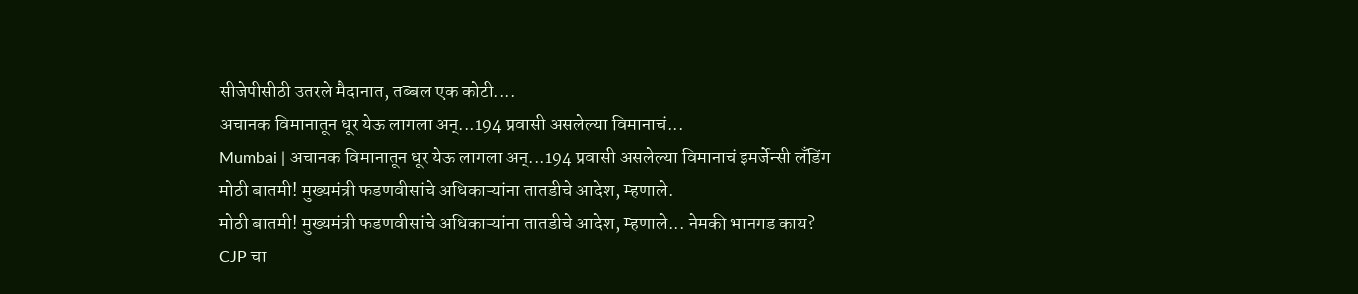सीजेपीसीठी उतरले मैदानात, तब्बल एक कोटी....
अचानक विमानातून धूर येऊ लागला अन्...194 प्रवासी असलेल्या विमानाचं...
Mumbai | अचानक विमानातून धूर येऊ लागला अन्...194 प्रवासी असलेल्या विमानाचं इमर्जेन्सी लँडिंग
मोठी बातमी! मुख्यमंत्री फडणवीसांचे अधिकाऱ्यांना तातडीचे आदेश, म्हणाले.
मोठी बातमी! मुख्यमंत्री फडणवीसांचे अधिकाऱ्यांना तातडीचे आदेश, म्हणाले... नेमकी भानगड काय?
CJP चा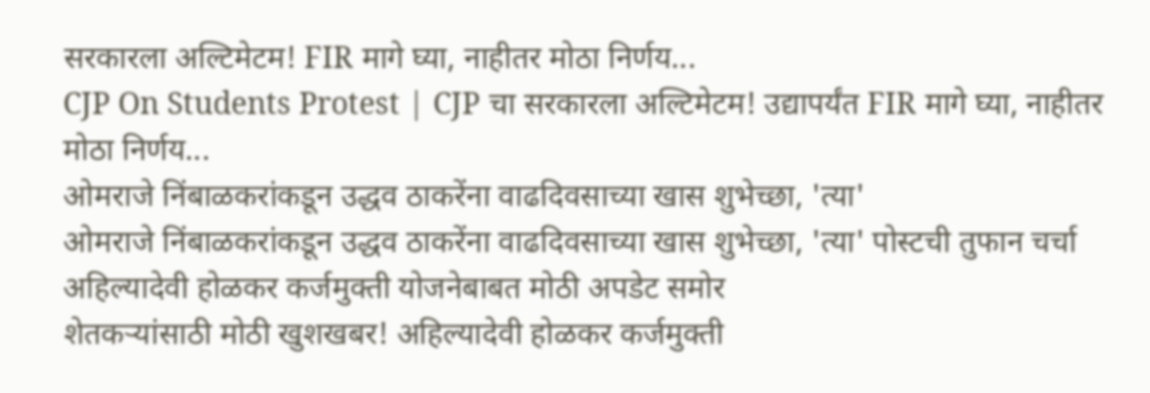सरकारला अल्टिमेटम! FIR मागे घ्या, नाहीतर मोठा निर्णय...
CJP On Students Protest | CJP चा सरकारला अल्टिमेटम! उद्यापर्यंत FIR मागे घ्या, नाहीतर मोठा निर्णय...
ओमराजे निंबाळकरांकडून उद्धव ठाकरेंना वाढदिवसाच्या खास शुभेच्छा, 'त्या'
ओमराजे निंबाळकरांकडून उद्धव ठाकरेंना वाढदिवसाच्या खास शुभेच्छा, 'त्या' पोस्टची तुफान चर्चा
अहिल्यादेवी होळकर कर्जमुक्ती योजनेबाबत मोठी अपडेट समोर
शेतकऱ्यांसाठी मोठी खुशखबर! अहिल्यादेवी होळकर कर्जमुक्ती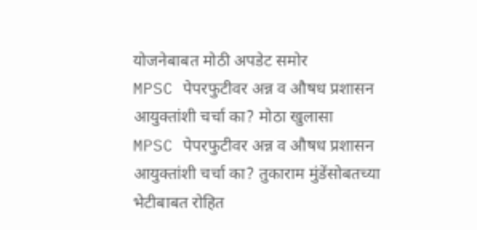योजनेबाबत मोठी अपडेट समोर
MPSC पेपरफुटीवर अन्न व औषध प्रशासन आयुक्तांशी चर्चा का? मोठा खुलासा
MPSC पेपरफुटीवर अन्न व औषध प्रशासन आयुक्तांशी चर्चा का? तुकाराम मुंडेंसोबतच्या भेटीबाबत रोहित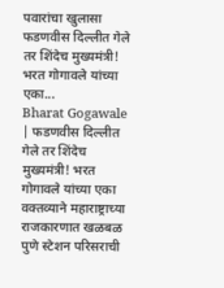पवारांचा खुलासा
फडणवीस दिल्लीत गेले तर शिंदेच मुख्यमंत्री! भरत गोगावले यांच्या एका...
Bharat Gogawale | फडणवीस दिल्लीत गेले तर शिंदेच मुख्यमंत्री! भरत गोगावले यांच्या एका वक्तव्याने महाराष्ट्राच्या राजकारणात खळबळ
पुणे स्टेशन परिसराची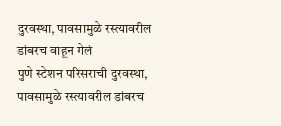दुरवस्था, पावसामुळे रस्त्यावरील डांबरच वाहून गेलं
पुणे स्टेशन परिसराची दुरवस्था, पावसामुळे रस्त्यावरील डांबरच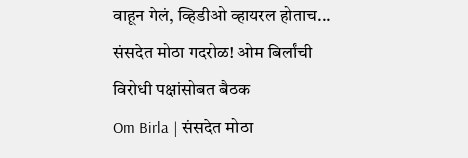वाहून गेलं, व्हिडीओ व्हायरल होताच...
संसदेत मोठा गदरोळ! ओम बिर्लांची विरोधी पक्षांसोबत बैठक
Om Birla | संसदेत मोठा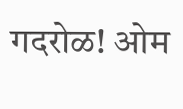गदरोळ! ओम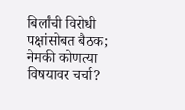बिर्लांची विरोधी पक्षांसोबत बैठक; नेमकी कोणत्या विषयावर चर्चा?